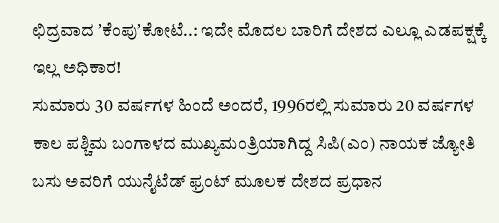ಛಿದ್ರವಾದ ʼಕೆಂಪುʼಕೋಟೆ..: ಇದೇ ಮೊದಲ ಬಾರಿಗೆ ದೇಶದ ಎಲ್ಲೂ ಎಡಪಕ್ಷಕ್ಕೆ ಇಲ್ಲ ಅಧಿಕಾರ!
ಸುಮಾರು 30 ವರ್ಷಗಳ ಹಿಂದೆ ಅಂದರೆ, 1996ರಲ್ಲಿ ಸುಮಾರು 20 ವರ್ಷಗಳ ಕಾಲ ಪಶ್ಚಿಮ ಬಂಗಾಳದ ಮುಖ್ಯಮಂತ್ರಿಯಾಗಿದ್ದ ಸಿಪಿ(ಎಂ) ನಾಯಕ ಜ್ಯೋತಿ ಬಸು ಅವರಿಗೆ ಯುನೈಟೆಡ್ ಫ್ರಂಟ್ ಮೂಲಕ ದೇಶದ ಪ್ರಧಾನ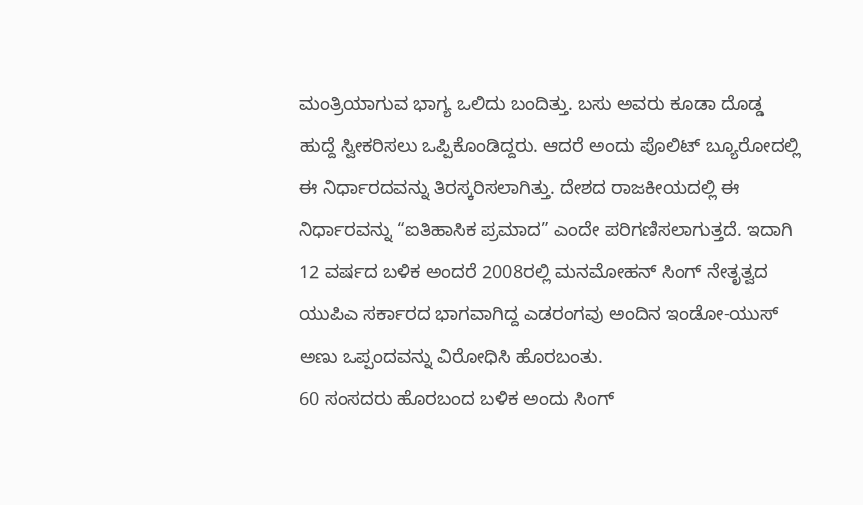ಮಂತ್ರಿಯಾಗುವ ಭಾಗ್ಯ ಒಲಿದು ಬಂದಿತ್ತು. ಬಸು ಅವರು ಕೂಡಾ ದೊಡ್ಡ ಹುದ್ದೆ ಸ್ವೀಕರಿಸಲು ಒಪ್ಪಿಕೊಂಡಿದ್ದರು. ಆದರೆ ಅಂದು ಪೊಲಿಟ್ ಬ್ಯೂರೋದಲ್ಲಿ ಈ ನಿರ್ಧಾರದವನ್ನು ತಿರಸ್ಕರಿಸಲಾಗಿತ್ತು. ದೇಶದ ರಾಜಕೀಯದಲ್ಲಿ ಈ ನಿರ್ಧಾರವನ್ನು “ಐತಿಹಾಸಿಕ ಪ್ರಮಾದ” ಎಂದೇ ಪರಿಗಣಿಸಲಾಗುತ್ತದೆ. ಇದಾಗಿ 12 ವರ್ಷದ ಬಳಿಕ ಅಂದರೆ 2008ರಲ್ಲಿ ಮನಮೋಹನ್ ಸಿಂಗ್ ನೇತೃತ್ವದ ಯುಪಿಎ ಸರ್ಕಾರದ ಭಾಗವಾಗಿದ್ದ ಎಡರಂಗವು ಅಂದಿನ ಇಂಡೋ-ಯುಸ್ ಅಣು ಒಪ್ಪಂದವನ್ನು ವಿರೋಧಿಸಿ ಹೊರಬಂತು.
60 ಸಂಸದರು ಹೊರಬಂದ ಬಳಿಕ ಅಂದು ಸಿಂಗ್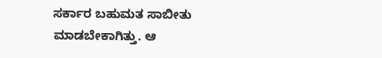ಸರ್ಕಾರ ಬಹುಮತ ಸಾಬೀತು ಮಾಡಬೇಕಾಗಿತ್ತು. ಆ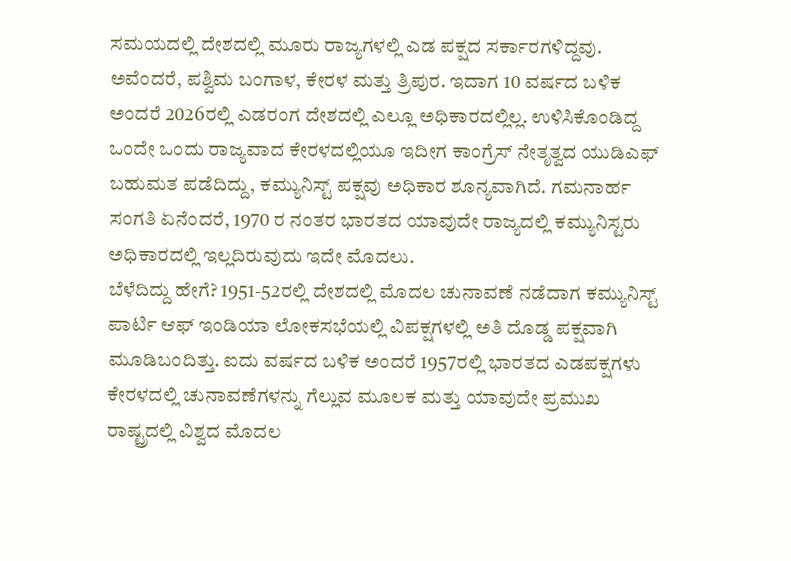ಸಮಯದಲ್ಲಿ ದೇಶದಲ್ಲಿ ಮೂರು ರಾಜ್ಯಗಳಲ್ಲಿ ಎಡ ಪಕ್ಷದ ಸರ್ಕಾರಗಳಿದ್ದವು. ಅವೆಂದರೆ, ಪಶ್ವಿಮ ಬಂಗಾಳ, ಕೇರಳ ಮತ್ತು ತ್ರಿಪುರ. ಇದಾಗ 10 ವರ್ಷದ ಬಳಿಕ ಅಂದರೆ 2026ರಲ್ಲಿ ಎಡರಂಗ ದೇಶದಲ್ಲಿ ಎಲ್ಲೂ ಅಧಿಕಾರದಲ್ಲಿಲ್ಲ. ಉಳಿಸಿಕೊಂಡಿದ್ದ ಒಂದೇ ಒಂದು ರಾಜ್ಯವಾದ ಕೇರಳದಲ್ಲಿಯೂ ಇದೀಗ ಕಾಂಗ್ರೆಸ್ ನೇತೃತ್ವದ ಯುಡಿಎಫ್ ಬಹುಮತ ಪಡೆದಿದ್ದು, ಕಮ್ಯುನಿಸ್ಟ್ ಪಕ್ಷವು ಅಧಿಕಾರ ಶೂನ್ಯವಾಗಿದೆ. ಗಮನಾರ್ಹ ಸಂಗತಿ ಏನೆಂದರೆ, 1970 ರ ನಂತರ ಭಾರತದ ಯಾವುದೇ ರಾಜ್ಯದಲ್ಲಿ ಕಮ್ಯುನಿಸ್ಟರು ಅಧಿಕಾರದಲ್ಲಿ ಇಲ್ಲದಿರುವುದು ಇದೇ ಮೊದಲು.
ಬೆಳೆದಿದ್ದು ಹೇಗೆ? 1951-52ರಲ್ಲಿ ದೇಶದಲ್ಲಿ ಮೊದಲ ಚುನಾವಣೆ ನಡೆದಾಗ ಕಮ್ಯುನಿಸ್ಟ್ ಪಾರ್ಟಿ ಆಫ್ ಇಂಡಿಯಾ ಲೋಕಸಭೆಯಲ್ಲಿ ವಿಪಕ್ಷಗಳಲ್ಲಿ ಅತಿ ದೊಡ್ಡ ಪಕ್ಷವಾಗಿ ಮೂಡಿಬಂದಿತ್ತು. ಐದು ವರ್ಷದ ಬಳಿಕ ಅಂದರೆ 1957ರಲ್ಲಿ ಭಾರತದ ಎಡಪಕ್ಷಗಳು ಕೇರಳದಲ್ಲಿ ಚುನಾವಣೆಗಳನ್ನು ಗೆಲ್ಲುವ ಮೂಲಕ ಮತ್ತು ಯಾವುದೇ ಪ್ರಮುಖ ರಾಷ್ಟ್ರದಲ್ಲಿ ವಿಶ್ವದ ಮೊದಲ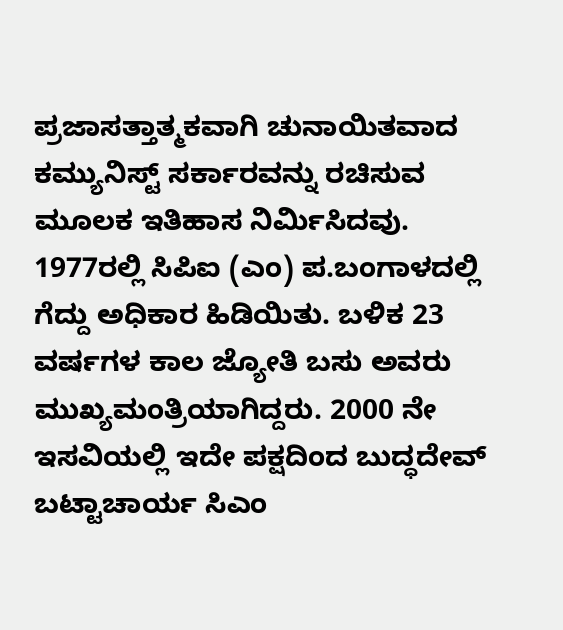ಪ್ರಜಾಸತ್ತಾತ್ಮಕವಾಗಿ ಚುನಾಯಿತವಾದ ಕಮ್ಯುನಿಸ್ಟ್ ಸರ್ಕಾರವನ್ನು ರಚಿಸುವ ಮೂಲಕ ಇತಿಹಾಸ ನಿರ್ಮಿಸಿದವು. 1977ರಲ್ಲಿ ಸಿಪಿಐ (ಎಂ) ಪ.ಬಂಗಾಳದಲ್ಲಿ ಗೆದ್ದು ಅಧಿಕಾರ ಹಿಡಿಯಿತು. ಬಳಿಕ 23 ವರ್ಷಗಳ ಕಾಲ ಜ್ಯೋತಿ ಬಸು ಅವರು ಮುಖ್ಯಮಂತ್ರಿಯಾಗಿದ್ದರು. 2000 ನೇ ಇಸವಿಯಲ್ಲಿ ಇದೇ ಪಕ್ಷದಿಂದ ಬುದ್ಧದೇವ್ ಬಟ್ಟಾಚಾರ್ಯ ಸಿಎಂ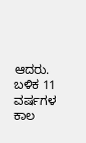ಆದರು. ಬಳಿಕ 11 ವರ್ಷಗಳ ಕಾಲ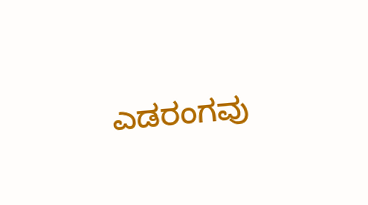ಎಡರಂಗವು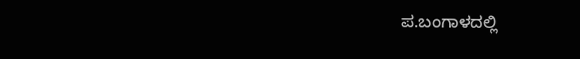ಪ.ಬಂಗಾಳದಲ್ಲಿ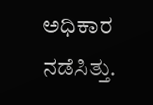ಅಧಿಕಾರ ನಡೆಸಿತ್ತು.